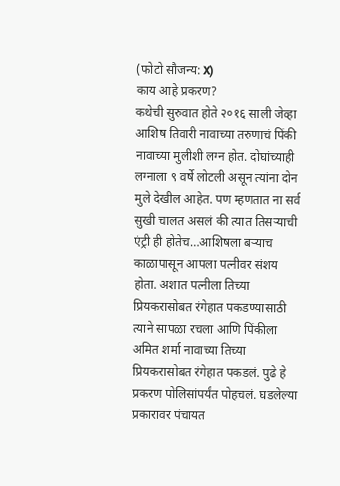(फोटो सौजन्य: X)
काय आहे प्रकरण?
कथेची सुरुवात होते २०१६ साली जेव्हा आशिष तिवारी नावाच्या तरुणाचं पिंकी नावाच्या मुलीशी लग्न होत. दोघांच्याही लग्नाला ९ वर्षे लोटली असून त्यांना दोन मुले देखील आहेत. पण म्हणतात ना सर्व सुखी चालत असलं की त्यात तिसऱ्याची एंट्री ही होतेच…आशिषला बऱ्याच काळापासून आपला पत्नीवर संशय होता. अशात पत्नीला तिच्या प्रियकरासोबत रंगेहात पकडण्यासाठी त्याने सापळा रचला आणि पिंकीला अमित शर्मा नावाच्या तिच्या प्रियकरासोबत रंगेहात पकडलं. पुढे हे प्रकरण पोलिसांपर्यंत पोहचलं. घडलेल्या प्रकारावर पंचायत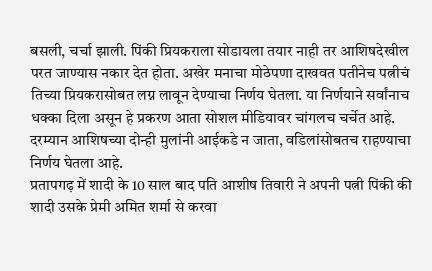बसली, चर्चा झाली. पिंकी प्रियकराला सोडायला तयार नाही तर आशिषदेखील परत जाण्यास नकार देत होता. अखेर मनाचा मोठेपणा दाखवत पतीनेच पत्नीचं तिच्या प्रियकरासोबत लग्न लावून देण्याचा निर्णय घेतला. या निर्णयाने सर्वांनाच धक्का दिला असून हे प्रकरण आता सोशल मीडियावर चांगलच चर्चेत आहे. दरम्यान आशिषच्या दोन्ही मुलांनी आईकडे न जाता, वडिलांसोबतच राहण्याचा निर्णय घेतला आहे.
प्रतापगढ़ में शादी के 10 साल बाद पति आशीष तिवारी ने अपनी पत्नी पिंकी की शादी उसके प्रेमी अमित शर्मा से करवा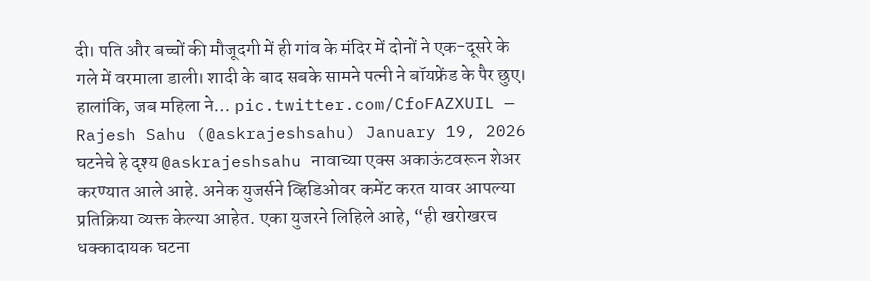दी। पति और बच्चों की मौजूदगी में ही गांव के मंदिर में दोनों ने एक-दूसरे के गले में वरमाला डाली। शादी के बाद सबके सामने पत्नी ने बॉयफ्रेंड के पैर छुए। हालांकि, जब महिला ने… pic.twitter.com/CfoFAZXUIL — Rajesh Sahu (@askrajeshsahu) January 19, 2026
घटनेचे हे दृश्य @askrajeshsahu नावाच्या एक्स अकाऊंटवरून शेअर करण्यात आले आहे. अनेक युजर्सने व्हिडिओवर कमेंट करत यावर आपल्या प्रतिक्रिया व्यक्त केल्या आहेत. एका युजरने लिहिले आहे, “ही खरोखरच धक्कादायक घटना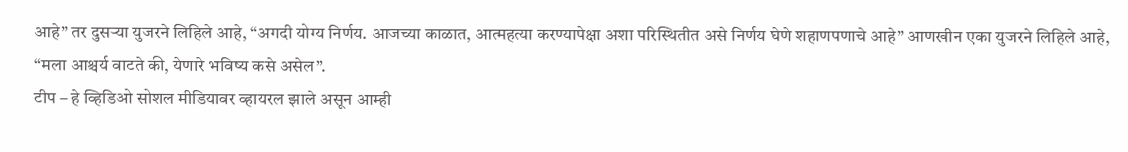आहे” तर दुसऱ्या युजरने लिहिले आहे, “अगदी योग्य निर्णय. आजच्या काळात, आत्महत्या करण्यापेक्षा अशा परिस्थितीत असे निर्णय घेणे शहाणपणाचे आहे” आणखीन एका युजरने लिहिले आहे, “मला आश्चर्य वाटते की, येणारे भविष्य कसे असेल”.
टीप – हे व्हिडिओ सोशल मीडियावर व्हायरल झाले असून आम्ही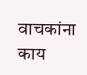वाचकांना काय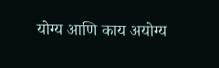योग्य आणि काय अयोग्य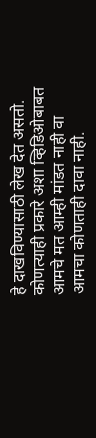हे दाखविण्यासाठी लेख देत असतो. कोणत्याही प्रकारे अशा व्हिडिओबाबत आमचे मत आम्ही मांडत नाही वा आमचा कोणताही दावा नाही.